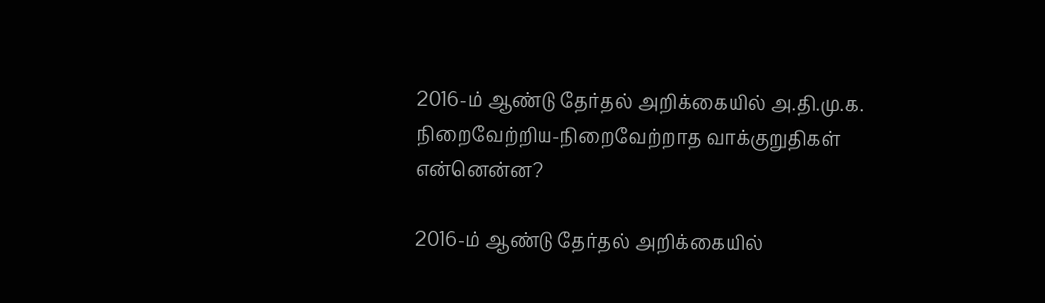2016-ம் ஆண்டு தேர்தல் அறிக்கையில் அ.தி.மு.க. நிறைவேற்றிய-நிறைவேற்றாத வாக்குறுதிகள் என்னென்ன?

2016-ம் ஆண்டு தேர்தல் அறிக்கையில்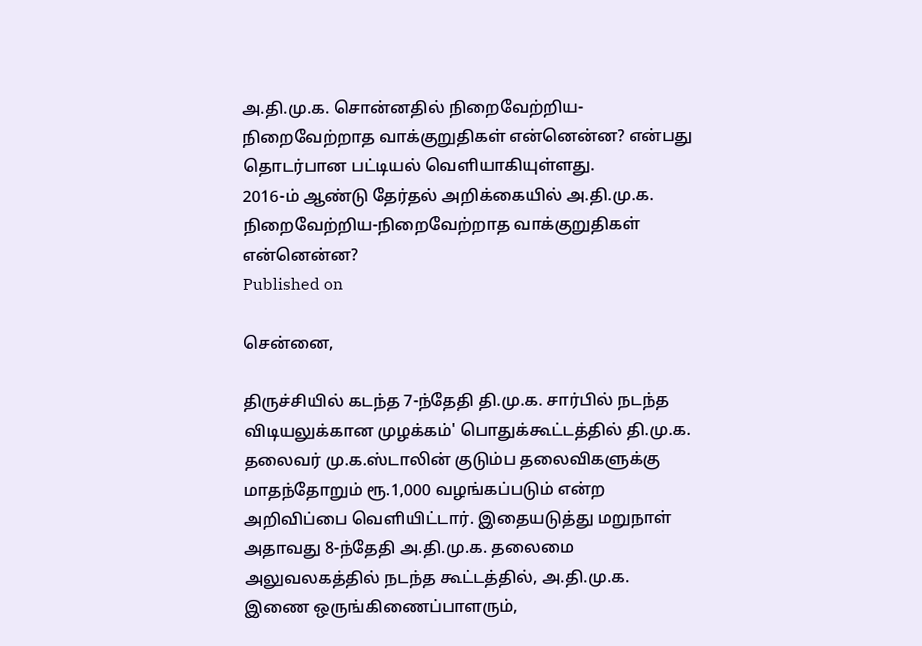அ.தி.மு.க. சொன்னதில் நிறைவேற்றிய-நிறைவேற்றாத வாக்குறுதிகள் என்னென்ன? என்பது தொடர்பான பட்டியல் வெளியாகியுள்ளது.
2016-ம் ஆண்டு தேர்தல் அறிக்கையில் அ.தி.மு.க. நிறைவேற்றிய-நிறைவேற்றாத வாக்குறுதிகள் என்னென்ன?
Published on

சென்னை,

திருச்சியில் கடந்த 7-ந்தேதி தி.மு.க. சார்பில் நடந்த விடியலுக்கான முழக்கம்' பொதுக்கூட்டத்தில் தி.மு.க. தலைவர் மு.க.ஸ்டாலின் குடும்ப தலைவிகளுக்கு மாதந்தோறும் ரூ.1,000 வழங்கப்படும் என்ற அறிவிப்பை வெளியிட்டார். இதையடுத்து மறுநாள் அதாவது 8-ந்தேதி அ.தி.மு.க. தலைமை அலுவலகத்தில் நடந்த கூட்டத்தில், அ.தி.மு.க. இணை ஒருங்கிணைப்பாளரும்,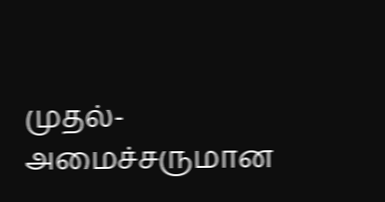முதல்-அமைச்சருமான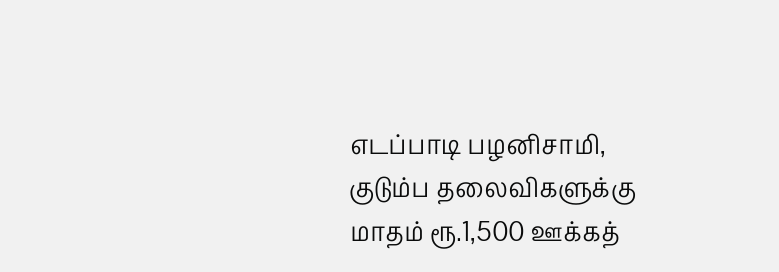எடப்பாடி பழனிசாமி, குடும்ப தலைவிகளுக்கு மாதம் ரூ.1,500 ஊக்கத்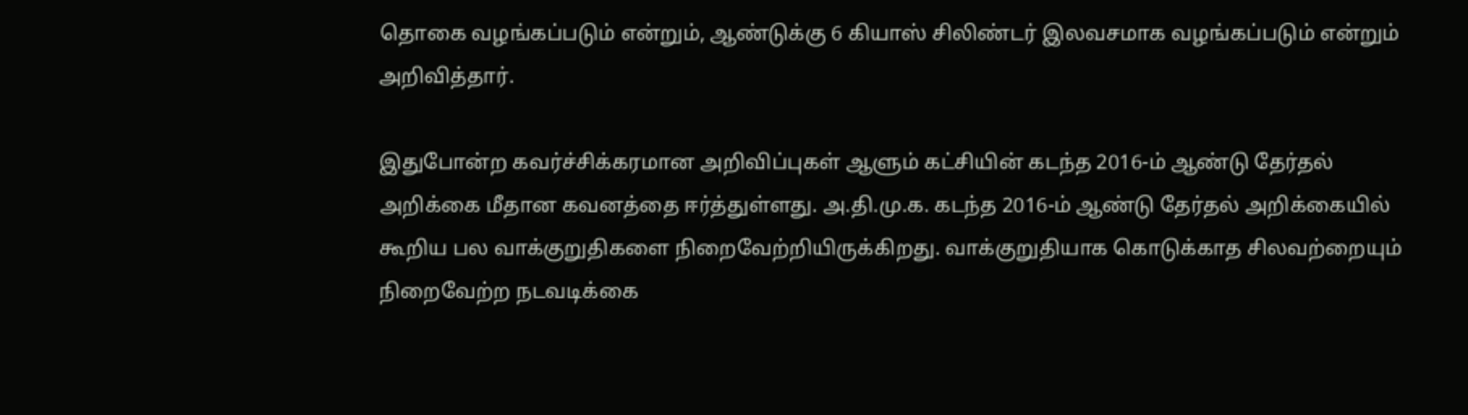தொகை வழங்கப்படும் என்றும், ஆண்டுக்கு 6 கியாஸ் சிலிண்டர் இலவசமாக வழங்கப்படும் என்றும் அறிவித்தார்.

இதுபோன்ற கவர்ச்சிக்கரமான அறிவிப்புகள் ஆளும் கட்சியின் கடந்த 2016-ம் ஆண்டு தேர்தல் அறிக்கை மீதான கவனத்தை ஈர்த்துள்ளது. அ.தி.மு.க. கடந்த 2016-ம் ஆண்டு தேர்தல் அறிக்கையில் கூறிய பல வாக்குறுதிகளை நிறைவேற்றியிருக்கிறது. வாக்குறுதியாக கொடுக்காத சிலவற்றையும் நிறைவேற்ற நடவடிக்கை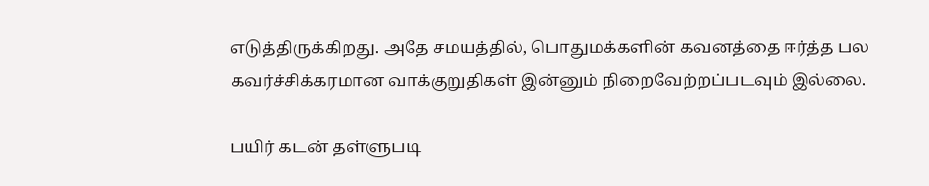எடுத்திருக்கிறது. அதே சமயத்தில், பொதுமக்களின் கவனத்தை ஈர்த்த பல கவர்ச்சிக்கரமான வாக்குறுதிகள் இன்னும் நிறைவேற்றப்படவும் இல்லை.

பயிர் கடன் தள்ளுபடி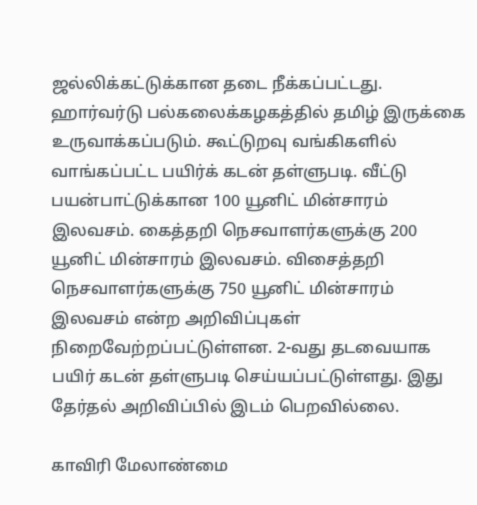ஜல்லிக்கட்டுக்கான தடை நீக்கப்பட்டது. ஹார்வர்டு பல்கலைக்கழகத்தில் தமிழ் இருக்கை உருவாக்கப்படும். கூட்டுறவு வங்கிகளில் வாங்கப்பட்ட பயிர்க் கடன் தள்ளுபடி. வீட்டு பயன்பாட்டுக்கான 100 யூனிட் மின்சாரம் இலவசம். கைத்தறி நெசவாளர்களுக்கு 200 யூனிட் மின்சாரம் இலவசம். விசைத்தறி நெசவாளர்களுக்கு 750 யூனிட் மின்சாரம் இலவசம் என்ற அறிவிப்புகள் நிறைவேற்றப்பட்டுள்ளன. 2-வது தடவையாக பயிர் கடன் தள்ளுபடி செய்யப்பட்டுள்ளது. இது தேர்தல் அறிவிப்பில் இடம் பெறவில்லை.

காவிரி மேலாண்மை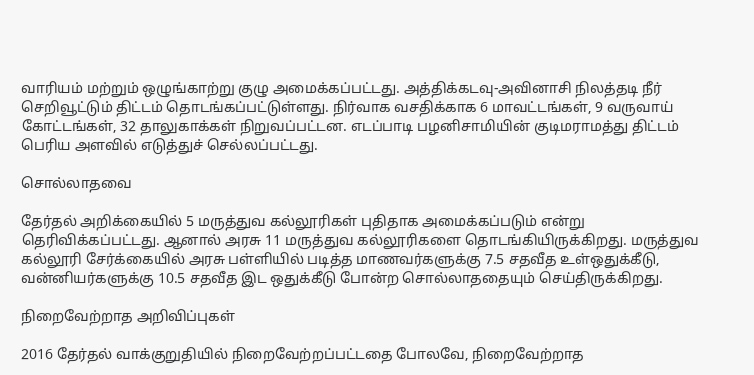வாரியம் மற்றும் ஒழுங்காற்று குழு அமைக்கப்பட்டது. அத்திக்கடவு-அவினாசி நிலத்தடி நீர் செறிவூட்டும் திட்டம் தொடங்கப்பட்டுள்ளது. நிர்வாக வசதிக்காக 6 மாவட்டங்கள், 9 வருவாய் கோட்டங்கள், 32 தாலுகாக்கள் நிறுவப்பட்டன. எடப்பாடி பழனிசாமியின் குடிமராமத்து திட்டம் பெரிய அளவில் எடுத்துச் செல்லப்பட்டது.

சொல்லாதவை

தேர்தல் அறிக்கையில் 5 மருத்துவ கல்லூரிகள் புதிதாக அமைக்கப்படும் என்று தெரிவிக்கப்பட்டது. ஆனால் அரசு 11 மருத்துவ கல்லூரிகளை தொடங்கியிருக்கிறது. மருத்துவ கல்லூரி சேர்க்கையில் அரசு பள்ளியில் படித்த மாணவர்களுக்கு 7.5 சதவீத உள்ஒதுக்கீடு, வன்னியர்களுக்கு 10.5 சதவீத இட ஒதுக்கீடு போன்ற சொல்லாததையும் செய்திருக்கிறது.

நிறைவேற்றாத அறிவிப்புகள்

2016 தேர்தல் வாக்குறுதியில் நிறைவேற்றப்பட்டதை போலவே, நிறைவேற்றாத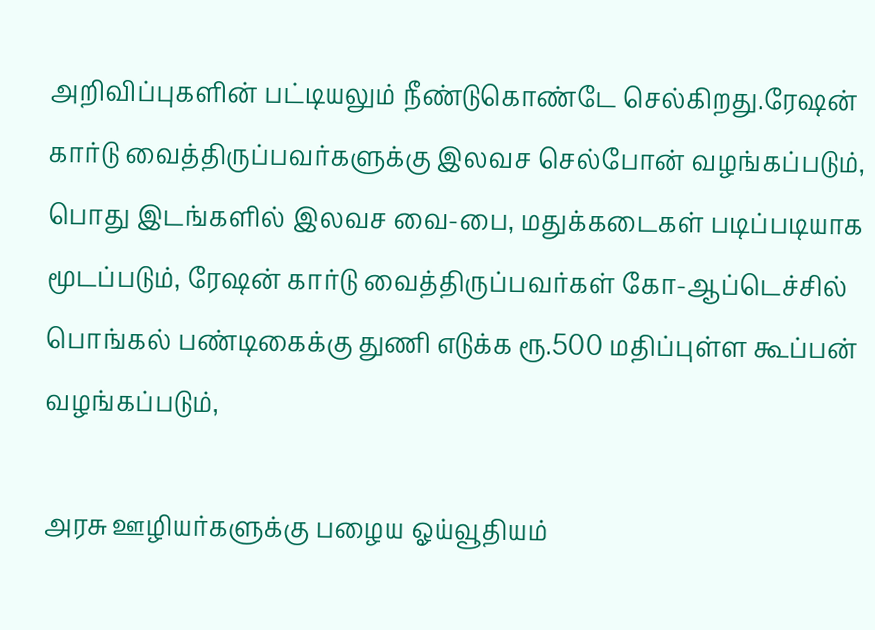அறிவிப்புகளின் பட்டியலும் நீண்டுகொண்டே செல்கிறது.ரேஷன் கார்டு வைத்திருப்பவர்களுக்கு இலவச செல்போன் வழங்கப்படும், பொது இடங்களில் இலவச வை-பை, மதுக்கடைகள் படிப்படியாக மூடப்படும், ரேஷன் கார்டு வைத்திருப்பவர்கள் கோ-ஆப்டெச்சில் பொங்கல் பண்டிகைக்கு துணி எடுக்க ரூ.500 மதிப்புள்ள கூப்பன் வழங்கப்படும்,

அரசு ஊழியர்களுக்கு பழைய ஓய்வூதியம்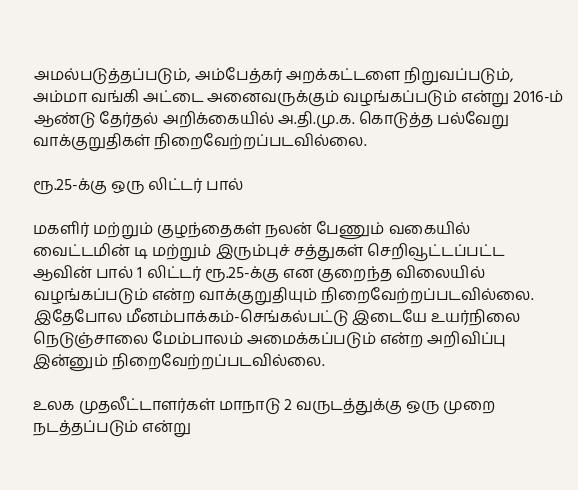அமல்படுத்தப்படும், அம்பேத்கர் அறக்கட்டளை நிறுவப்படும், அம்மா வங்கி அட்டை அனைவருக்கும் வழங்கப்படும் என்று 2016-ம் ஆண்டு தேர்தல் அறிக்கையில் அ.தி.மு.க. கொடுத்த பல்வேறு வாக்குறுதிகள் நிறைவேற்றப்படவில்லை.

ரூ.25-க்கு ஒரு லிட்டர் பால்

மகளிர் மற்றும் குழந்தைகள் நலன் பேணும் வகையில் வைட்டமின் டி மற்றும் இரும்புச் சத்துகள் செறிவூட்டப்பட்ட ஆவின் பால் 1 லிட்டர் ரூ.25-க்கு என குறைந்த விலையில் வழங்கப்படும் என்ற வாக்குறுதியும் நிறைவேற்றப்படவில்லை. இதேபோல மீனம்பாக்கம்-செங்கல்பட்டு இடையே உயர்நிலை நெடுஞ்சாலை மேம்பாலம் அமைக்கப்படும் என்ற அறிவிப்பு இன்னும் நிறைவேற்றப்படவில்லை.

உலக முதலீட்டாளர்கள் மாநாடு 2 வருடத்துக்கு ஒரு முறை நடத்தப்படும் என்று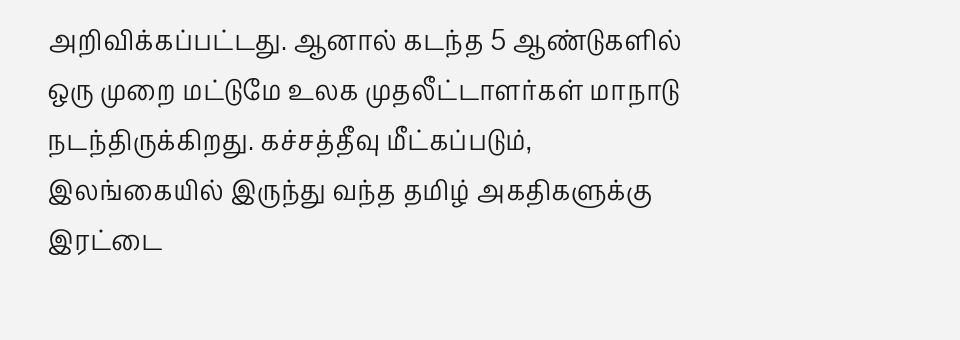அறிவிக்கப்பட்டது. ஆனால் கடந்த 5 ஆண்டுகளில் ஒரு முறை மட்டுமே உலக முதலீட்டாளர்கள் மாநாடு நடந்திருக்கிறது. கச்சத்தீவு மீட்கப்படும், இலங்கையில் இருந்து வந்த தமிழ் அகதிகளுக்கு இரட்டை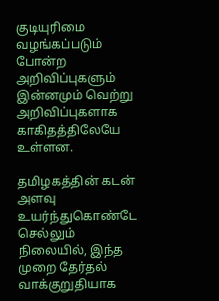குடியுரிமை வழங்கப்படும் போன்ற அறிவிப்புகளும் இன்னமும் வெற்று அறிவிப்புகளாக காகிதத்திலேயே உள்ளன.

தமிழகத்தின் கடன் அளவு உயர்ந்துகொண்டே செல்லும் நிலையில், இந்த முறை தேர்தல் வாக்குறுதியாக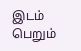இடம் பெறும்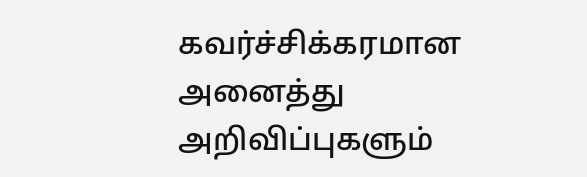கவர்ச்சிக்கரமான அனைத்து அறிவிப்புகளும்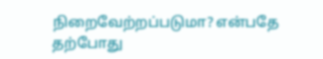நிறைவேற்றப்படுமா? என்பதே தற்போது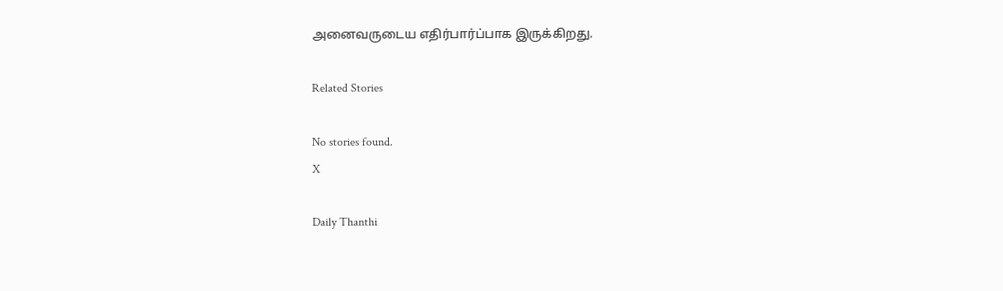அனைவருடைய எதிர்பார்ப்பாக இருக்கிறது.

Related Stories

No stories found.
X

Daily Thanthi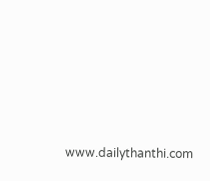www.dailythanthi.com